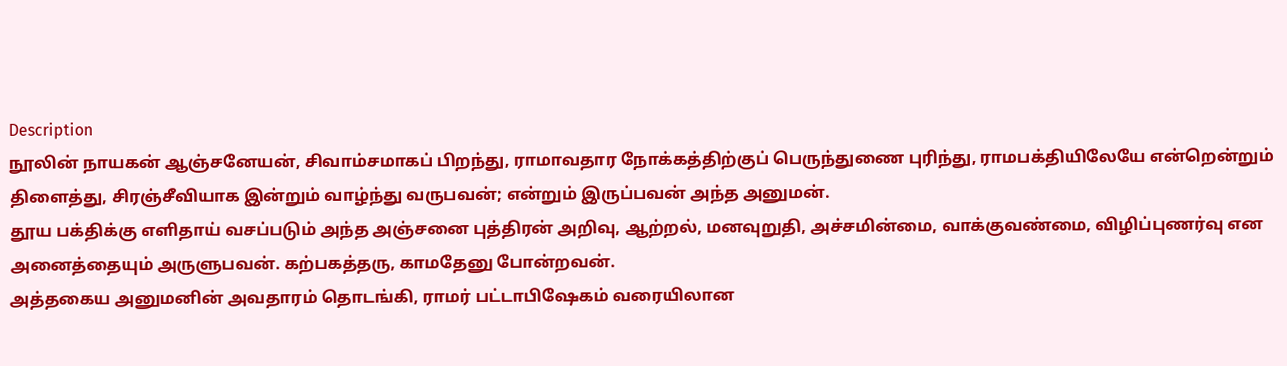Description
நூலின் நாயகன் ஆஞ்சனேயன், சிவாம்சமாகப் பிறந்து, ராமாவதார நோக்கத்திற்குப் பெருந்துணை புரிந்து, ராமபக்தியிலேயே என்றென்றும் திளைத்து, சிரஞ்சீவியாக இன்றும் வாழ்ந்து வருபவன்; என்றும் இருப்பவன் அந்த அனுமன்.
தூய பக்திக்கு எளிதாய் வசப்படும் அந்த அஞ்சனை புத்திரன் அறிவு, ஆற்றல், மனவுறுதி, அச்சமின்மை, வாக்குவண்மை, விழிப்புணர்வு என அனைத்தையும் அருளுபவன். கற்பகத்தரு, காமதேனு போன்றவன்.
அத்தகைய அனுமனின் அவதாரம் தொடங்கி, ராமர் பட்டாபிஷேகம் வரையிலான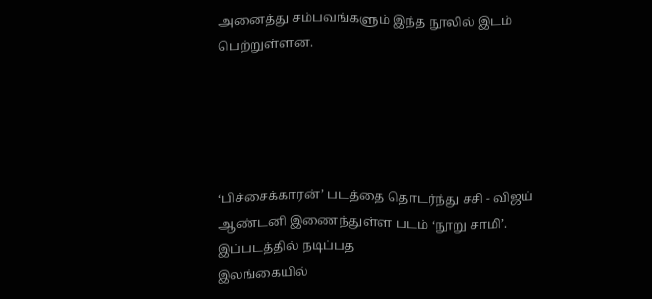அனைத்து சம்பவங்களும் இந்த நூலில் இடம் பெற்றுள்ளன.





‘பிச்சைக்காரன்’ படத்தை தொடர்ந்து சசி - விஜய் ஆண்டனி இணைந்துள்ள படம் ‘நூறு சாமி’. இப்படத்தில் நடிப்பத
இலங்கையில்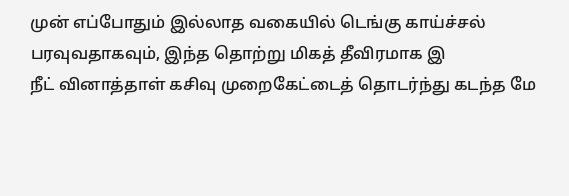முன் எப்போதும் இல்லாத வகையில் டெங்கு காய்ச்சல் பரவுவதாகவும், இந்த தொற்று மிகத் தீவிரமாக இ
நீட் வினாத்தாள் கசிவு முறைகேட்டைத் தொடர்ந்து கடந்த மே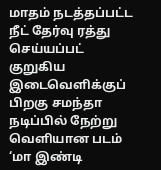மாதம் நடத்தப்பட்ட நீட் தேர்வு ரத்து செய்யப்பட்
குறுகிய இடைவெளிக்குப் பிறகு சமந்தா நடிப்பில் நேற்று வெளியான படம் ‘மா இண்டி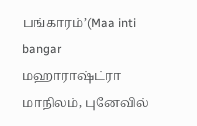பங்காரம்’(Maa inti bangar
மஹாராஷ்ட்ரா மாநிலம், புனேவில்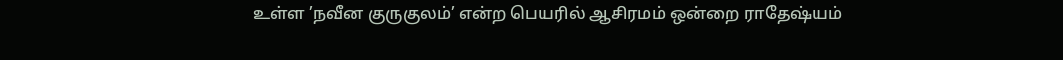உள்ள ’நவீன குருகுலம்’ என்ற பெயரில் ஆசிரமம் ஒன்றை ராதேஷ்யம்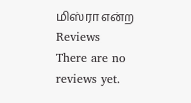மிஸ்ரா என்ற
Reviews
There are no reviews yet.